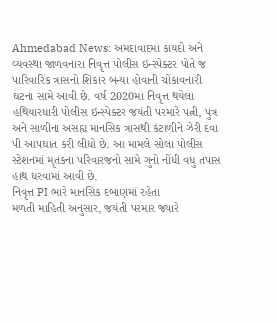Ahmedabad News: અમદાવાદમાં કાયદો અને વ્યવસ્થા જાળવનારા નિવૃત્ત પોલીસ ઇન્સ્પેક્ટર પોતે જ પારિવારિક ત્રાસનો શિકાર બન્યા હોવાની ચોંકાવનારી ઘટના સામે આવી છે. વર્ષ 2020માં નિવૃત્ત થયેલા હથિયારધારી પોલીસ ઇન્સ્પેક્ટર જયંતી પરમારે પત્ની, પુત્ર અને સાળીના અસહ્ય માનસિક ત્રાસથી કંટાળીને ઝેરી દવા પી આપઘાત કરી લીધો છે. આ મામલે સોલા પોલીસ સ્ટેશનમાં મૃતકના પરિવારજનો સામે ગુનો નોંધી વધુ તપાસ હાથ ધરવામાં આવી છે.
નિવૃત્ત PI ભારે માનસિક દબાણમાં રહેતા
મળતી માહિતી અનુસાર, જયંતી પરમાર જ્યારે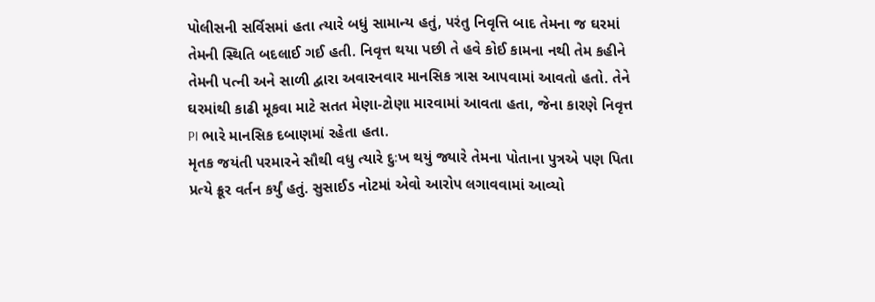પોલીસની સર્વિસમાં હતા ત્યારે બધું સામાન્ય હતું, પરંતુ નિવૃત્તિ બાદ તેમના જ ઘરમાં તેમની સ્થિતિ બદલાઈ ગઈ હતી. નિવૃત્ત થયા પછી તે હવે કોઈ કામના નથી તેમ કહીને તેમની પત્ની અને સાળી દ્વારા અવારનવાર માનસિક ત્રાસ આપવામાં આવતો હતો. તેને ઘરમાંથી કાઢી મૂકવા માટે સતત મેણા-ટોણા મારવામાં આવતા હતા, જેના કારણે નિવૃત્ત PI ભારે માનસિક દબાણમાં રહેતા હતા.
મૃતક જયંતી પરમારને સૌથી વધુ ત્યારે દુઃખ થયું જ્યારે તેમના પોતાના પુત્રએ પણ પિતા પ્રત્યે ક્રૂર વર્તન કર્યું હતું. સુસાઈડ નોટમાં એવો આરોપ લગાવવામાં આવ્યો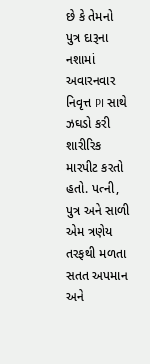છે કે તેમનો પુત્ર દારૂના નશામાં અવારનવાર નિવૃત્ત PI સાથે ઝઘડો કરી શારીરિક મારપીટ કરતો હતો. પત્ની, પુત્ર અને સાળી એમ ત્રણેય તરફથી મળતા સતત અપમાન અને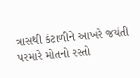ત્રાસથી કંટાળીને આખરે જયંતી પરમારે મોતનો રસ્તો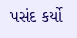પસંદ કર્યો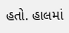હતો. હાલમાં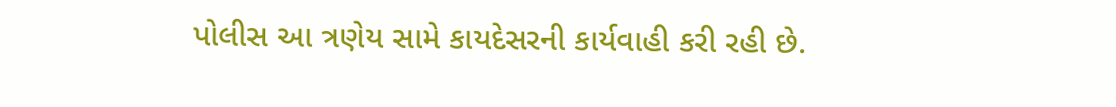પોલીસ આ ત્રણેય સામે કાયદેસરની કાર્યવાહી કરી રહી છે.